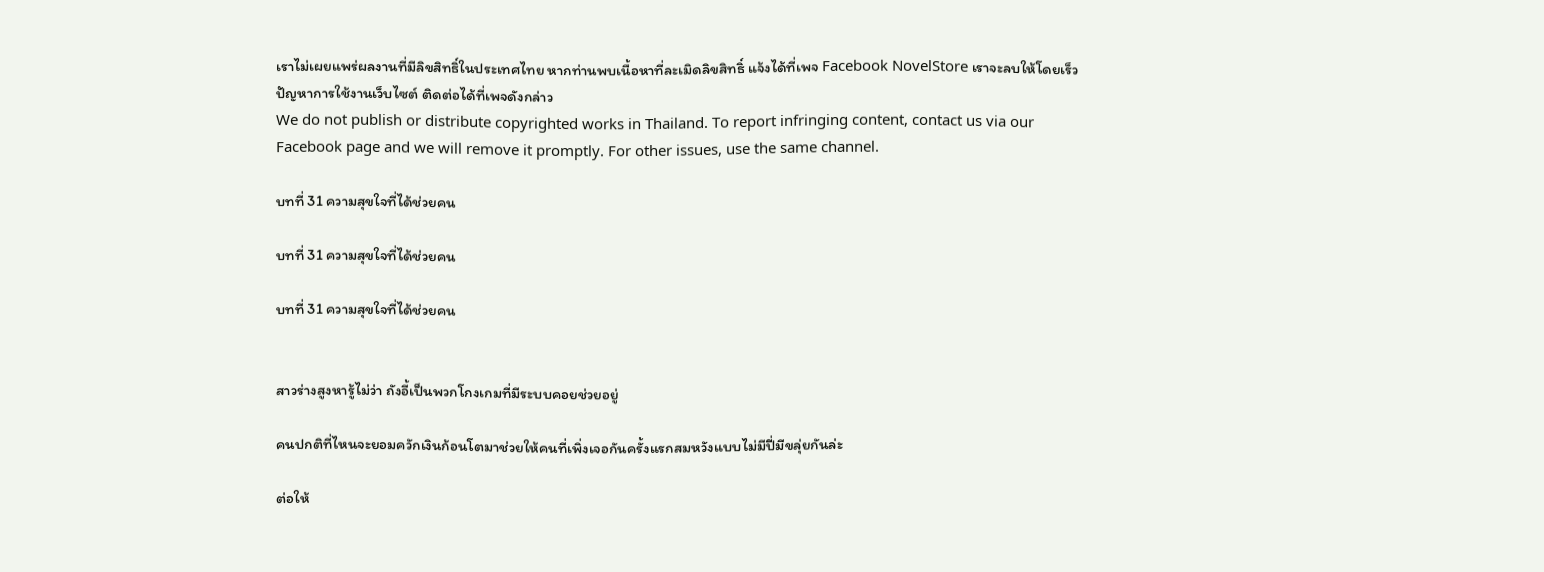เราไม่เผยแพร่ผลงานที่มีลิขสิทธิ์ในประเทศไทย หากท่านพบเนื้อหาที่ละเมิดลิขสิทธิ์ แจ้งได้ที่เพจ Facebook NovelStore เราจะลบให้โดยเร็ว
ปัญหาการใช้งานเว็บไซต์ ติดต่อได้ที่เพจดังกล่าว
We do not publish or distribute copyrighted works in Thailand. To report infringing content, contact us via our Facebook page and we will remove it promptly. For other issues, use the same channel.

บทที่ 31 ความสุขใจที่ได้ช่วยคน

บทที่ 31 ความสุขใจที่ได้ช่วยคน

บทที่ 31 ความสุขใจที่ได้ช่วยคน


สาวร่างสูงหารู้ไม่ว่า ถังอี้เป็นพวกโกงเกมที่มีระบบคอยช่วยอยู่

คนปกติที่ไหนจะยอมควักเงินก้อนโตมาช่วยให้คนที่เพิ่งเจอกันครั้งแรกสมหวังแบบไม่มีปี่มีขลุ่ยกันล่ะ

ต่อให้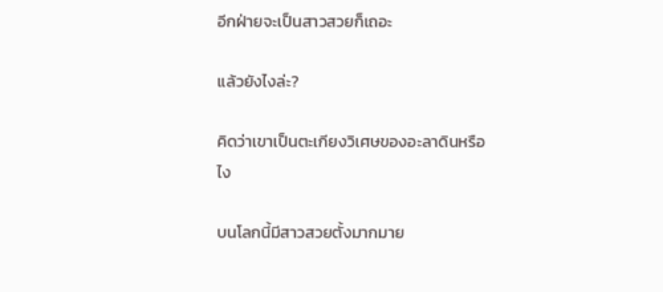อีกฝ่ายจะเป็นสาวสวยก็เถอะ

แล้วยังไงล่ะ?

คิดว่าเขาเป็นตะเกียงวิเศษของอะลาดินหรือไง

บนโลกนี้มีสาวสวยตั้งมากมาย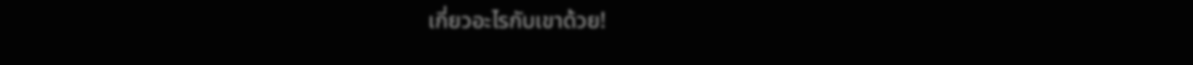เกี่ยวอะไรกับเขาด้วย!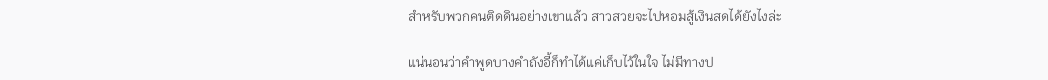สำหรับพวกคนติดดินอย่างเขาแล้ว สาวสวยจะไปหอมสู้เงินสดได้ยังไงล่ะ

แน่นอนว่าคำพูดบางคำถังอี้ก็ทำได้แค่เก็บไว้ในใจ ไม่มีทางป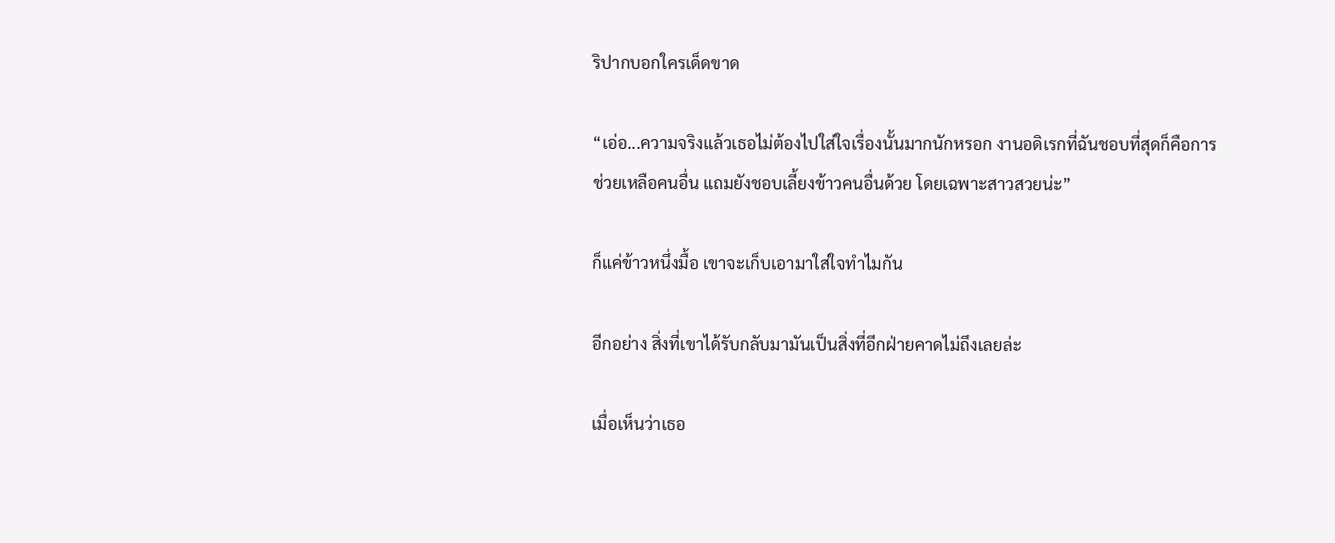ริปากบอกใครเด็ดขาด

“เอ่อ...ความจริงแล้วเธอไม่ต้องไปใส่ใจเรื่องนั้นมากนักหรอก งานอดิเรกที่ฉันชอบที่สุดก็คือการช่วยเหลือคนอื่น แถมยังชอบเลี้ยงข้าวคนอื่นด้วย โดยเฉพาะสาวสวยน่ะ”

ก็แค่ข้าวหนึ่งมื้อ เขาจะเก็บเอามาใส่ใจทำไมกัน

อีกอย่าง สิ่งที่เขาได้รับกลับมามันเป็นสิ่งที่อีกฝ่ายคาดไม่ถึงเลยล่ะ

เมื่อเห็นว่าเธอ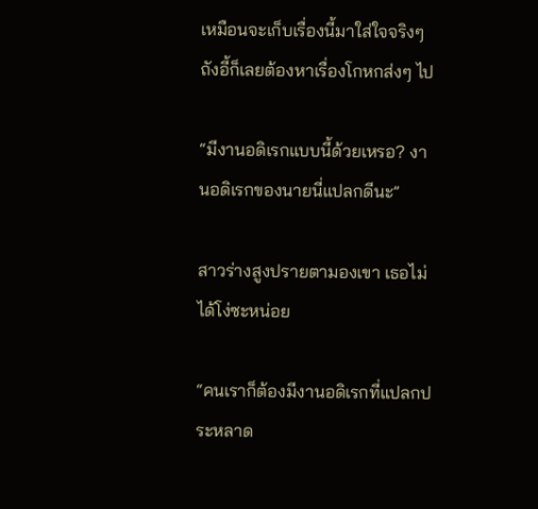เหมือนจะเก็บเรื่องนี้มาใส่ใจจริงๆ ถังอี้ก็เลยต้องหาเรื่องโกหกส่งๆ ไป

“มีงานอดิเรกแบบนี้ด้วยเหรอ? งานอดิเรกของนายนี่แปลกดีนะ”

สาวร่างสูงปรายตามองเขา เธอไม่ได้โง่ซะหน่อย

“คนเราก็ต้องมีงานอดิเรกที่แปลกประหลาด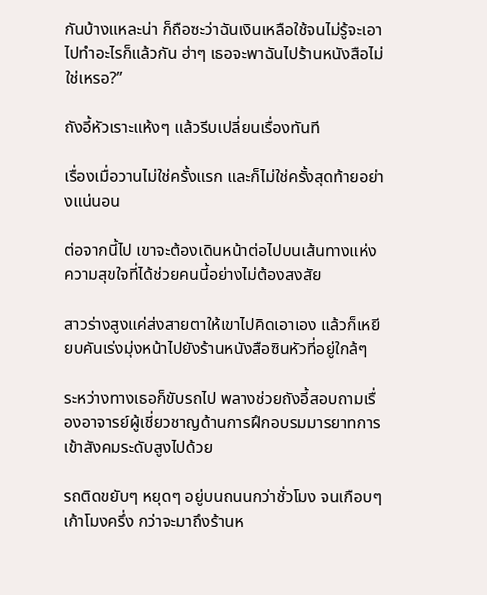กันบ้างแหละน่า ก็ถือซะว่าฉันเงินเหลือใช้จนไม่รู้จะเอาไปทำอะไรก็แล้วกัน ฮ่าๆ เธอจะพาฉันไปร้านหนังสือไม่ใช่เหรอ?”

ถังอี้หัวเราะแห้งๆ แล้วรีบเปลี่ยนเรื่องทันที

เรื่องเมื่อวานไม่ใช่ครั้งแรก และก็ไม่ใช่ครั้งสุดท้ายอย่างแน่นอน

ต่อจากนี้ไป เขาจะต้องเดินหน้าต่อไปบนเส้นทางแห่งความสุขใจที่ได้ช่วยคนนี้อย่างไม่ต้องสงสัย

สาวร่างสูงแค่ส่งสายตาให้เขาไปคิดเอาเอง แล้วก็เหยียบคันเร่งมุ่งหน้าไปยังร้านหนังสือซินหัวที่อยู่ใกล้ๆ

ระหว่างทางเธอก็ขับรถไป พลางช่วยถังอี้สอบถามเรื่องอาจารย์ผู้เชี่ยวชาญด้านการฝึกอบรมมารยาทการเข้าสังคมระดับสูงไปด้วย

รถติดขยับๆ หยุดๆ อยู่บนถนนกว่าชั่วโมง จนเกือบๆ เก้าโมงครึ่ง กว่าจะมาถึงร้านห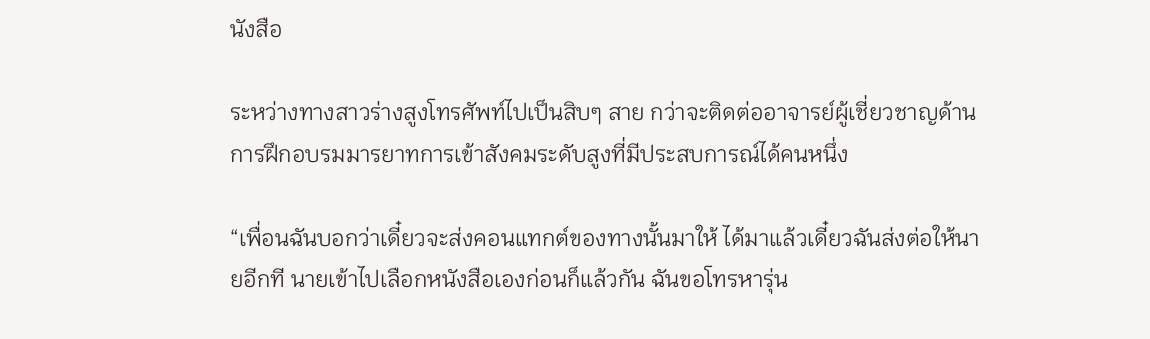นังสือ

ระหว่างทางสาวร่างสูงโทรศัพท์ไปเป็นสิบๆ สาย กว่าจะติดต่ออาจารย์ผู้เชี่ยวชาญด้านการฝึกอบรมมารยาทการเข้าสังคมระดับสูงที่มีประสบการณ์ได้คนหนึ่ง

“เพื่อนฉันบอกว่าเดี๋ยวจะส่งคอนแทกต์ของทางนั้นมาให้ ได้มาแล้วเดี๋ยวฉันส่งต่อให้นายอีกที นายเข้าไปเลือกหนังสือเองก่อนก็แล้วกัน ฉันขอโทรหารุ่น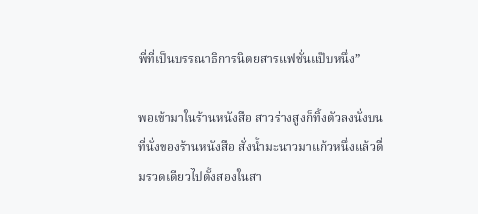พี่ที่เป็นบรรณาธิการนิตยสารแฟชั่นแป๊บหนึ่ง”

พอเข้ามาในร้านหนังสือ สาวร่างสูงก็ทิ้งตัวลงนั่งบนที่นั่งของร้านหนังสือ สั่งน้ำมะนาวมาแก้วหนึ่งแล้วดื่มรวดเดียวไปตั้งสองในสา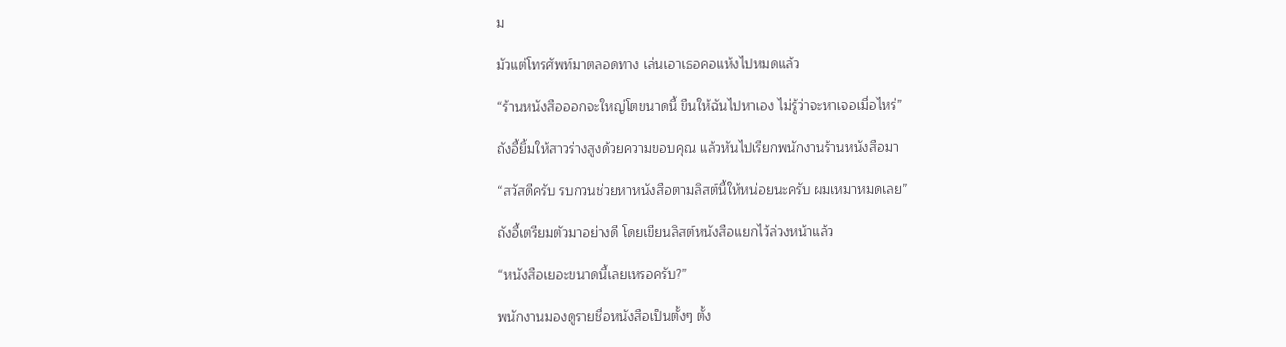ม

มัวแต่โทรศัพท์มาตลอดทาง เล่นเอาเธอคอแห้งไปหมดแล้ว

“ร้านหนังสือออกจะใหญ่โตขนาดนี้ ขืนให้ฉันไปหาเอง ไม่รู้ว่าจะหาเจอเมื่อไหร่”

ถังอี้ยิ้มให้สาวร่างสูงด้วยความขอบคุณ แล้วหันไปเรียกพนักงานร้านหนังสือมา

“สวัสดีครับ รบกวนช่วยหาหนังสือตามลิสต์นี้ให้หน่อยนะครับ ผมเหมาหมดเลย”

ถังอี้เตรียมตัวมาอย่างดี โดยเขียนลิสต์หนังสือแยกไว้ล่วงหน้าแล้ว

“หนังสือเยอะขนาดนี้เลยเหรอครับ?”

พนักงานมองดูรายชื่อหนังสือเป็นตั้งๆ ตั้ง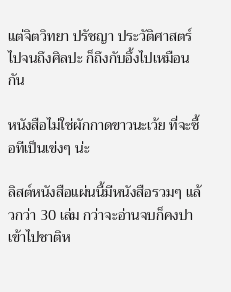แต่จิตวิทยา ปรัชญา ประวัติศาสตร์ ไปจนถึงศิลปะ ก็ถึงกับอึ้งไปเหมือนกัน

หนังสือไม่ใช่ผักกาดขาวนะเว้ย ที่จะซื้อทีเป็นเข่งๆ น่ะ

ลิสต์หนังสือแผ่นนี้มีหนังสือรวมๆ แล้วกว่า 30 เล่ม กว่าจะอ่านจบก็คงปาเข้าไปชาติห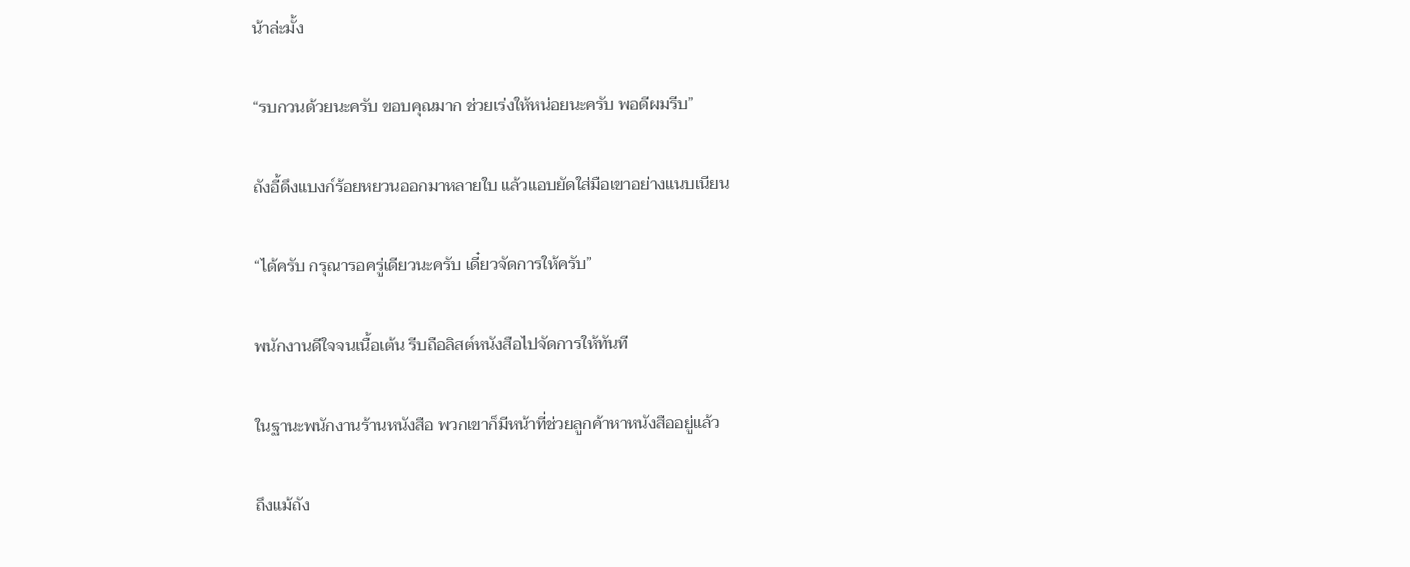น้าล่ะมั้ง

“รบกวนด้วยนะครับ ขอบคุณมาก ช่วยเร่งให้หน่อยนะครับ พอดีผมรีบ”

ถังอี้ดึงแบงก์ร้อยหยวนออกมาหลายใบ แล้วแอบยัดใส่มือเขาอย่างแนบเนียน

“ได้ครับ กรุณารอครู่เดียวนะครับ เดี๋ยวจัดการให้ครับ”

พนักงานดีใจจนเนื้อเต้น รีบถือลิสต์หนังสือไปจัดการให้ทันที

ในฐานะพนักงานร้านหนังสือ พวกเขาก็มีหน้าที่ช่วยลูกค้าหาหนังสืออยู่แล้ว

ถึงแม้ถัง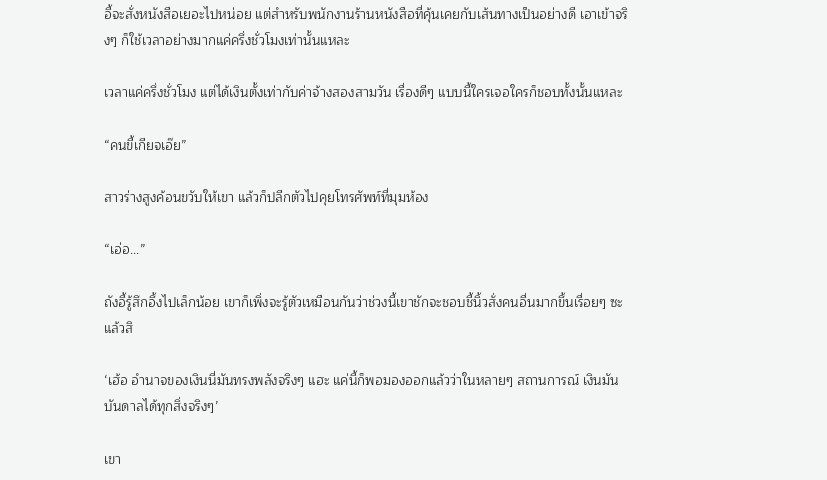อี้จะสั่งหนังสือเยอะไปหน่อย แต่สำหรับพนักงานร้านหนังสือที่คุ้นเคยกับเส้นทางเป็นอย่างดี เอาเข้าจริงๆ ก็ใช้เวลาอย่างมากแค่ครึ่งชั่วโมงเท่านั้นแหละ

เวลาแค่ครึ่งชั่วโมง แต่ได้เงินตั้งเท่ากับค่าจ้างสองสามวัน เรื่องดีๆ แบบนี้ใครเจอใครก็ชอบทั้งนั้นแหละ

“คนขี้เกียจเอ๊ย”

สาวร่างสูงค้อนขวับให้เขา แล้วก็ปลีกตัวไปคุยโทรศัพท์ที่มุมห้อง

“เอ่อ...”

ถังอี้รู้สึกอึ้งไปเล็กน้อย เขาก็เพิ่งจะรู้ตัวเหมือนกันว่าช่วงนี้เขาชักจะชอบชี้นิ้วสั่งคนอื่นมากขึ้นเรื่อยๆ ซะแล้วสิ

‘เฮ้อ อำนาจของเงินนี่มันทรงพลังจริงๆ แฮะ แค่นี้ก็พอมองออกแล้วว่าในหลายๆ สถานการณ์ เงินมันบันดาลได้ทุกสิ่งจริงๆ’

เขา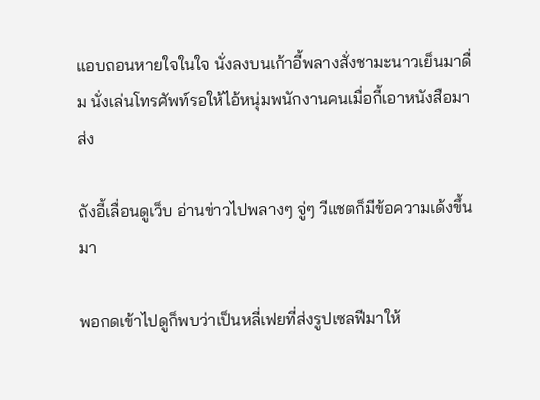แอบถอนหายใจในใจ นั่งลงบนเก้าอี้พลางสั่งชามะนาวเย็นมาดื่ม นั่งเล่นโทรศัพท์รอให้ไอ้หนุ่มพนักงานคนเมื่อกี้เอาหนังสือมาส่ง

ถังอี้เลื่อนดูเว็บ อ่านข่าวไปพลางๆ จู่ๆ วีแชตก็มีข้อความเด้งขึ้นมา

พอกดเข้าไปดูก็พบว่าเป็นหลี่เฟยที่ส่งรูปเซลฟีมาให้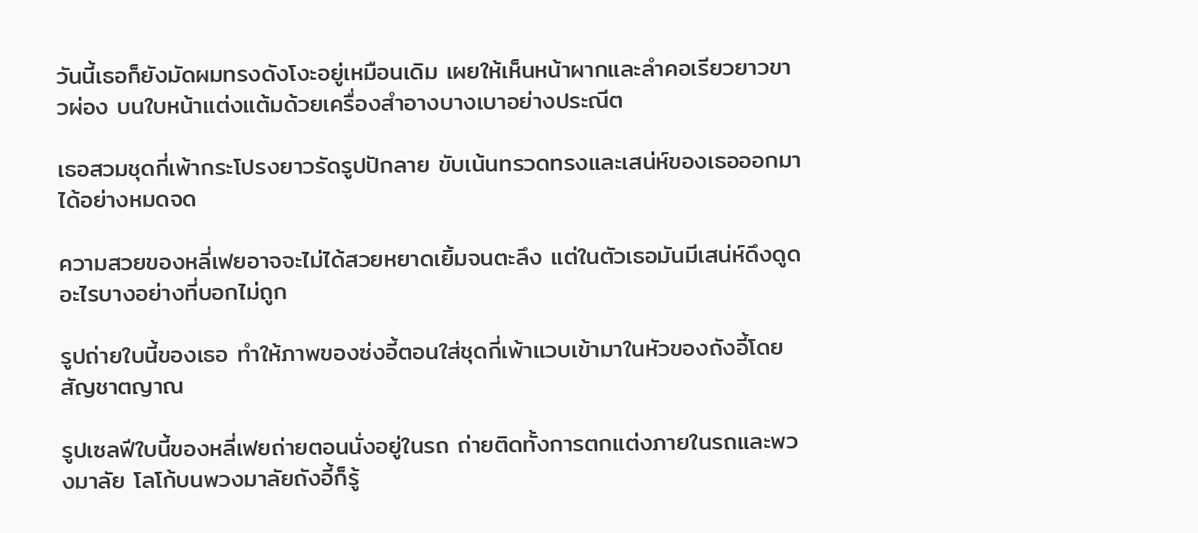วันนี้เธอก็ยังมัดผมทรงดังโงะอยู่เหมือนเดิม เผยให้เห็นหน้าผากและลำคอเรียวยาวขาวผ่อง บนใบหน้าแต่งแต้มด้วยเครื่องสำอางบางเบาอย่างประณีต

เธอสวมชุดกี่เพ้ากระโปรงยาวรัดรูปปักลาย ขับเน้นทรวดทรงและเสน่ห์ของเธอออกมาได้อย่างหมดจด

ความสวยของหลี่เฟยอาจจะไม่ได้สวยหยาดเยิ้มจนตะลึง แต่ในตัวเธอมันมีเสน่ห์ดึงดูดอะไรบางอย่างที่บอกไม่ถูก

รูปถ่ายใบนี้ของเธอ ทำให้ภาพของซ่งอี้ตอนใส่ชุดกี่เพ้าแวบเข้ามาในหัวของถังอี้โดยสัญชาตญาณ

รูปเซลฟีใบนี้ของหลี่เฟยถ่ายตอนนั่งอยู่ในรถ ถ่ายติดทั้งการตกแต่งภายในรถและพวงมาลัย โลโก้บนพวงมาลัยถังอี้ก็รู้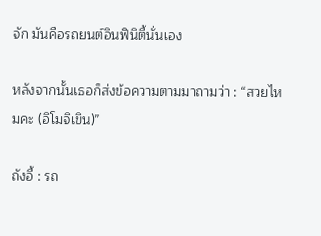จัก มันคือรถยนต์อินฟินิตี้นั่นเอง

หลังจากนั้นเธอก็ส่งข้อความตามมาถามว่า : “สวยไหมคะ (อิโมจิเขิน)”

ถังอี้ : รถ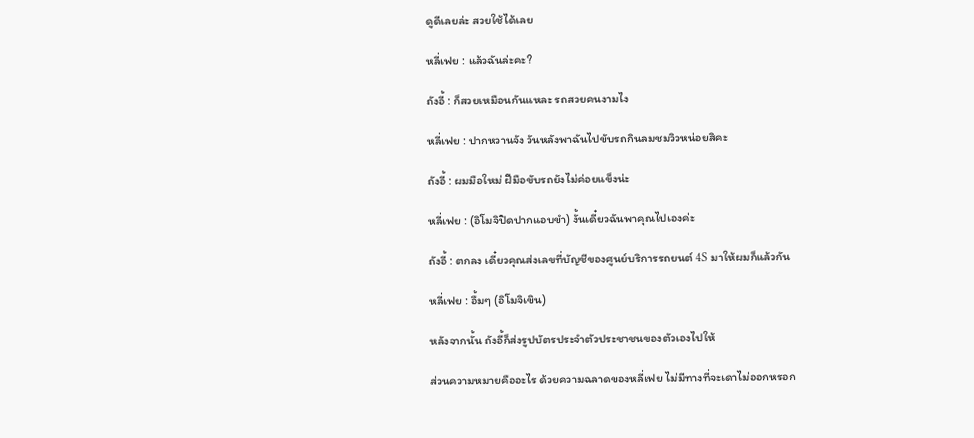ดูดีเลยล่ะ สวยใช้ได้เลย

หลี่เฟย : แล้วฉันล่ะคะ?

ถังอี้ : ก็สวยเหมือนกันแหละ รถสวยคนงามไง

หลี่เฟย : ปากหวานจัง วันหลังพาฉันไปขับรถกินลมชมวิวหน่อยสิคะ

ถังอี้ : ผมมือใหม่ ฝีมือขับรถยังไม่ค่อยแข็งน่ะ

หลี่เฟย : (อิโมจิปิดปากแอบขำ) งั้นเดี๋ยวฉันพาคุณไปเองค่ะ

ถังอี้ : ตกลง เดี๋ยวคุณส่งเลขที่บัญชีของศูนย์บริการรถยนต์ 4S มาให้ผมก็แล้วกัน

หลี่เฟย : อื้มๆ (อิโมจิเขิน)

หลังจากนั้น ถังอี้ก็ส่งรูปบัตรประจำตัวประชาชนของตัวเองไปให้

ส่วนความหมายคืออะไร ด้วยความฉลาดของหลี่เฟย ไม่มีทางที่จะเดาไม่ออกหรอก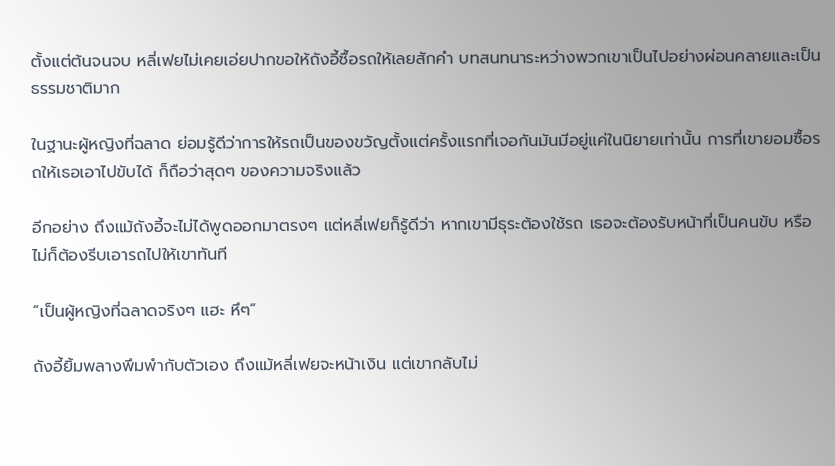ตั้งแต่ต้นจนจบ หลี่เฟยไม่เคยเอ่ยปากขอให้ถังอี้ซื้อรถให้เลยสักคำ บทสนทนาระหว่างพวกเขาเป็นไปอย่างผ่อนคลายและเป็นธรรมชาติมาก

ในฐานะผู้หญิงที่ฉลาด ย่อมรู้ดีว่าการให้รถเป็นของขวัญตั้งแต่ครั้งแรกที่เจอกันมันมีอยู่แค่ในนิยายเท่านั้น การที่เขายอมซื้อรถให้เธอเอาไปขับได้ ก็ถือว่าสุดๆ ของความจริงแล้ว

อีกอย่าง ถึงแม้ถังอี้จะไม่ได้พูดออกมาตรงๆ แต่หลี่เฟยก็รู้ดีว่า หากเขามีธุระต้องใช้รถ เธอจะต้องรับหน้าที่เป็นคนขับ หรือไม่ก็ต้องรีบเอารถไปให้เขาทันที

“เป็นผู้หญิงที่ฉลาดจริงๆ แฮะ หึๆ”

ถังอี้ยิ้มพลางพึมพำกับตัวเอง ถึงแม้หลี่เฟยจะหน้าเงิน แต่เขากลับไม่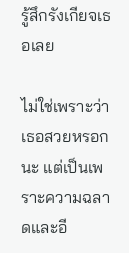รู้สึกรังเกียจเธอเลย

ไม่ใช่เพราะว่าเธอสวยหรอกนะ แต่เป็นเพราะความฉลาดและอี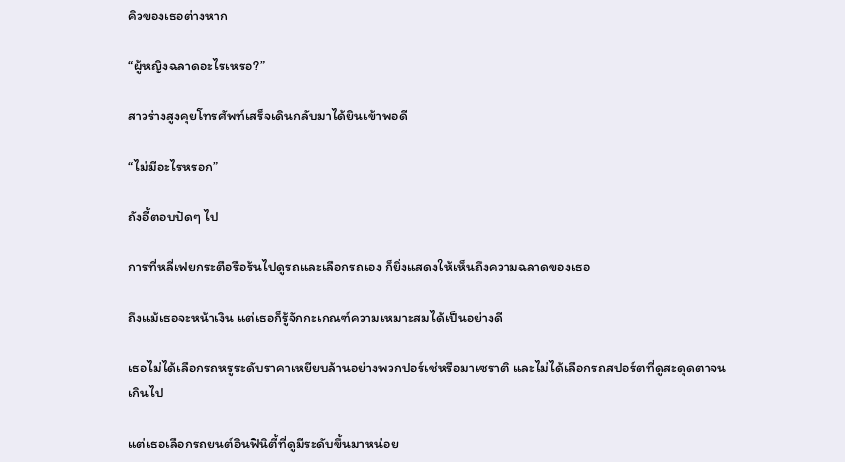คิวของเธอต่างหาก

“ผู้หญิงฉลาดอะไรเหรอ?”

สาวร่างสูงคุยโทรศัพท์เสร็จเดินกลับมาได้ยินเข้าพอดี

“ไม่มีอะไรหรอก”

ถังอี้ตอบปัดๆ ไป

การที่หลี่เฟยกระตือรือร้นไปดูรถและเลือกรถเอง ก็ยิ่งแสดงให้เห็นถึงความฉลาดของเธอ

ถึงแม้เธอจะหน้าเงิน แต่เธอก็รู้จักกะเกณฑ์ความเหมาะสมได้เป็นอย่างดี

เธอไม่ได้เลือกรถหรูระดับราคาเหยียบล้านอย่างพวกปอร์เช่หรือมาเซราติ และไม่ได้เลือกรถสปอร์ตที่ดูสะดุดตาจนเกินไป

แต่เธอเลือกรถยนต์อินฟินิตี้ที่ดูมีระดับขึ้นมาหน่อย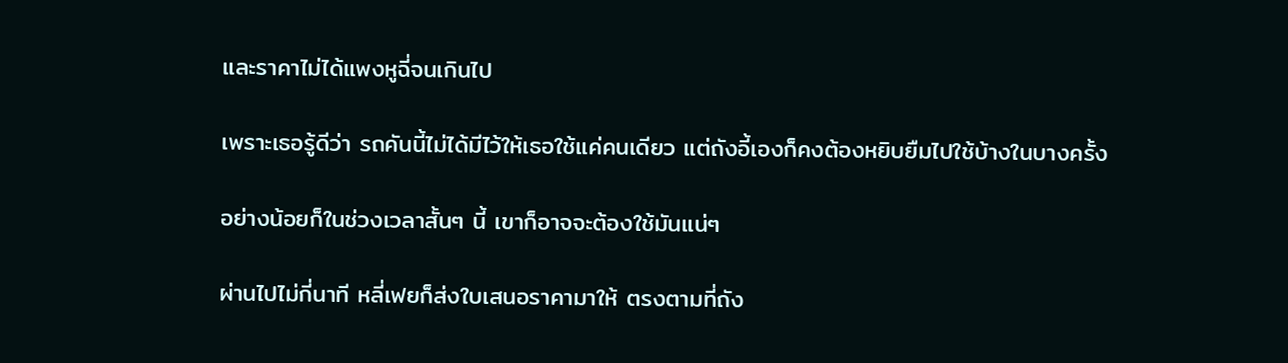และราคาไม่ได้แพงหูฉี่จนเกินไป

เพราะเธอรู้ดีว่า รถคันนี้ไม่ได้มีไว้ให้เธอใช้แค่คนเดียว แต่ถังอี้เองก็คงต้องหยิบยืมไปใช้บ้างในบางครั้ง

อย่างน้อยก็ในช่วงเวลาสั้นๆ นี้ เขาก็อาจจะต้องใช้มันแน่ๆ

ผ่านไปไม่กี่นาที หลี่เฟยก็ส่งใบเสนอราคามาให้ ตรงตามที่ถัง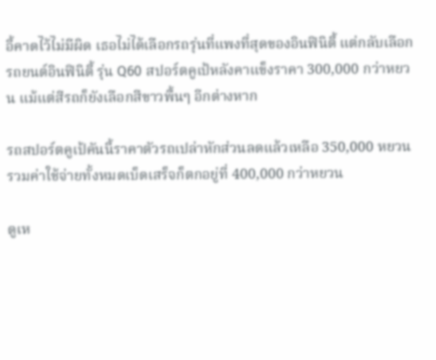อี้คาดไว้ไม่มีผิด เธอไม่ได้เลือกรถรุ่นที่แพงที่สุดของอินฟินิตี้ แต่กลับเลือกรถยนต์อินฟินิตี้ รุ่น Q60 สปอร์ตคูเป้หลังคาแข็งราคา 300,000 กว่าหยวน แม้แต่สีรถก็ยังเลือกสีขาวพื้นๆ อีกต่างหาก

รถสปอร์ตคูเป้คันนี้ราคาตัวรถเปล่าหักส่วนลดแล้วเหลือ 350,000 หยวน รวมค่าใช้จ่ายทั้งหมดเบ็ดเสร็จก็ตกอยู่ที่ 400,000 กว่าหยวน

ดูเห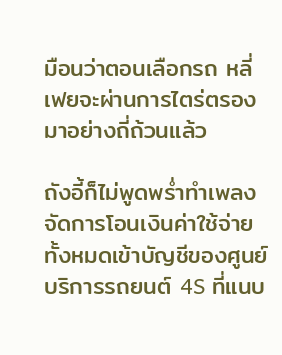มือนว่าตอนเลือกรถ หลี่เฟยจะผ่านการไตร่ตรองมาอย่างถี่ถ้วนแล้ว

ถังอี้ก็ไม่พูดพร่ำทำเพลง จัดการโอนเงินค่าใช้จ่ายทั้งหมดเข้าบัญชีของศูนย์บริการรถยนต์ 4S ที่แนบ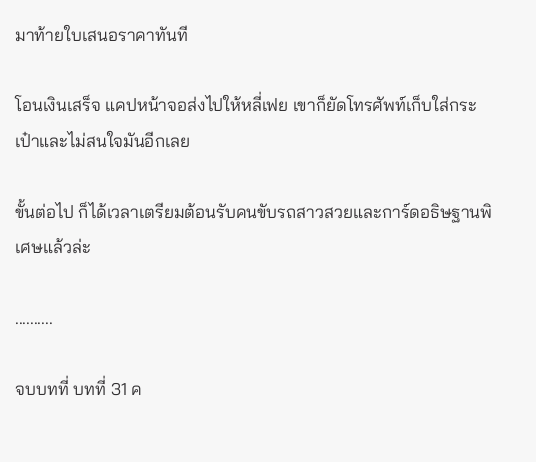มาท้ายใบเสนอราคาทันที

โอนเงินเสร็จ แคปหน้าจอส่งไปให้หลี่เฟย เขาก็ยัดโทรศัพท์เก็บใส่กระเป๋าและไม่สนใจมันอีกเลย

ขั้นต่อไป ก็ได้เวลาเตรียมต้อนรับคนขับรถสาวสวยและการ์ดอธิษฐานพิเศษแล้วล่ะ

..........

จบบทที่ บทที่ 31 ค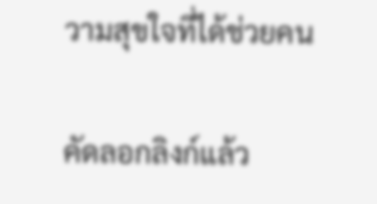วามสุขใจที่ได้ช่วยคน

คัดลอกลิงก์แล้ว